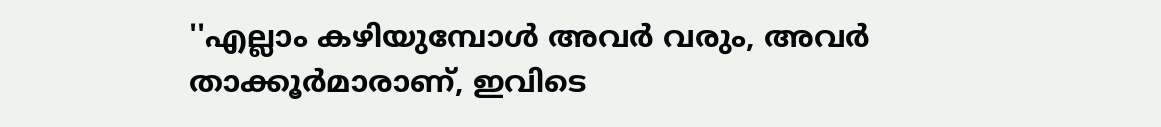''എല്ലാം കഴിയുമ്പോള്‍ അവര്‍ വരും, അവര്‍ താക്കൂര്‍മാരാണ്, ഇവിടെ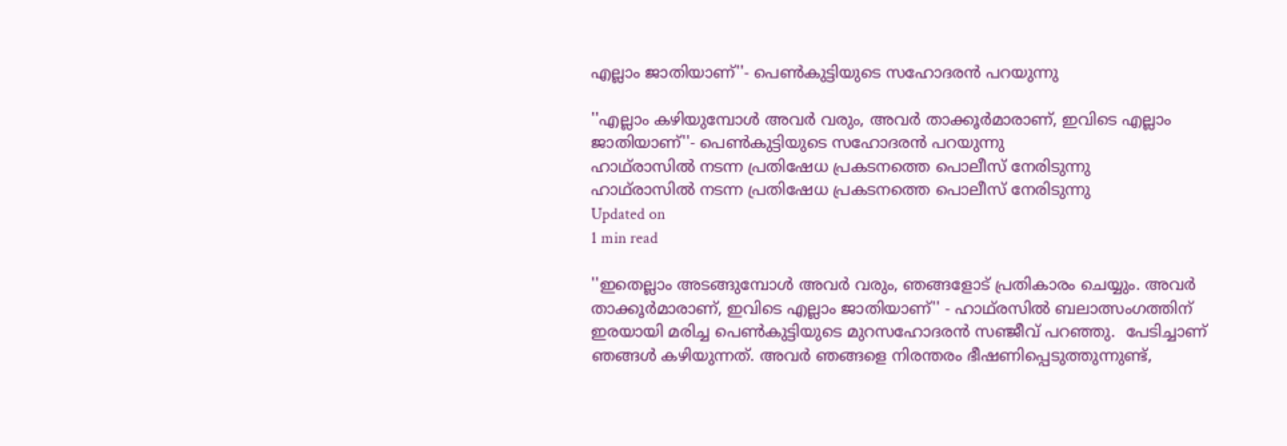എല്ലാം ജാതിയാണ്''- പെണ്‍കുട്ടിയുടെ സഹോദരന്‍ പറയുന്നു

''എല്ലാം കഴിയുമ്പോള്‍ അവര്‍ വരും, അവര്‍ താക്കൂര്‍മാരാണ്, ഇവിടെ എല്ലാം ജാതിയാണ്''- പെണ്‍കുട്ടിയുടെ സഹോദരന്‍ പറയുന്നു
ഹാഥ്‌രാസില്‍ നടന്ന പ്രതിഷേധ പ്രകടനത്തെ പൊലീസ് നേരിടുന്നു
ഹാഥ്‌രാസില്‍ നടന്ന പ്രതിഷേധ പ്രകടനത്തെ പൊലീസ് നേരിടുന്നു
Updated on
1 min read

''ഇതെല്ലാം അടങ്ങുമ്പോള്‍ അവര്‍ വരും, ഞങ്ങളോട് പ്രതികാരം ചെയ്യും. അവര്‍ താക്കൂര്‍മാരാണ്, ഇവിടെ എല്ലാം ജാതിയാണ്'' - ഹാഥ്‌രസില്‍ ബലാത്സംഗത്തിന് ഇരയായി മരിച്ച പെണ്‍കുട്ടിയുടെ മുറസഹോദരന്‍ സഞ്ജീവ് പറഞ്ഞു.  പേടിച്ചാണ് ഞങ്ങള്‍ കഴിയുന്നത്. അവര്‍ ഞങ്ങളെ നിരന്തരം ഭീഷണിപ്പെടുത്തുന്നുണ്ട്,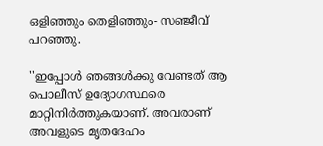ഒളിഞ്ഞും തെളിഞ്ഞും- സഞ്ജീവ് പറഞ്ഞു.

''ഇപ്പോള്‍ ഞങ്ങള്‍ക്കു വേണ്ടത് ആ പൊലീസ് ഉദ്യോഗസ്ഥരെ മാറ്റിനിര്‍ത്തുകയാണ്. അവരാണ് അവളുടെ മൃതദേഹം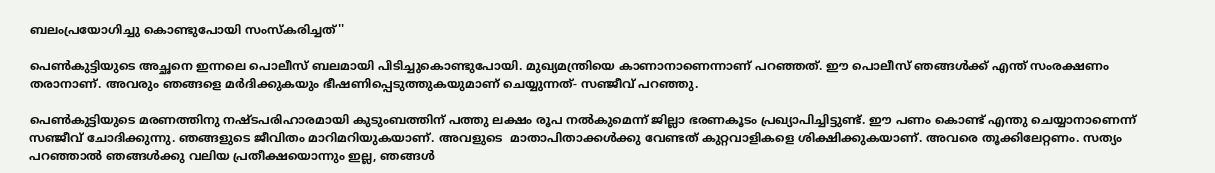ബലംപ്രയോഗിച്ചു കൊണ്ടുപോയി സംസ്‌കരിച്ചത്''

പെണ്‍കുട്ടിയുടെ അച്ഛനെ ഇന്നലെ പൊലീസ് ബലമായി പിടിച്ചുകൊണ്ടുപോയി. മുഖ്യമന്ത്രിയെ കാണാനാണെന്നാണ് പറഞ്ഞത്. ഈ പൊലീസ് ഞങ്ങള്‍ക്ക് എന്ത് സംരക്ഷണം തരാനാണ്. അവരും ഞങ്ങളെ മര്‍ദിക്കുകയും ഭീഷണിപ്പെടുത്തുകയുമാണ് ചെയ്യുന്നത്- സഞ്ജീവ് പറഞ്ഞു.

പെണ്‍കുട്ടിയുടെ മരണത്തിനു നഷ്ടപരിഹാരമായി കുടുംബത്തിന് പത്തു ലക്ഷം രൂപ നല്‍കുമെന്ന് ജില്ലാ ഭരണകൂടം പ്രഖ്യാപിച്ചിട്ടുണ്ട്. ഈ പണം കൊണ്ട് എന്തു ചെയ്യാനാണെന്ന് സഞ്ജീവ് ചോദിക്കുന്നു. ഞങ്ങളുടെ ജീവിതം മാറിമറിയുകയാണ്. അവളുടെ  മാതാപിതാക്കള്‍ക്കു വേണ്ടത് കുറ്റവാളികളെ ശിക്ഷിക്കുകയാണ്. അവരെ തൂക്കിലേറ്റണം. സത്യം പറഞ്ഞാല്‍ ഞങ്ങള്‍ക്കു വലിയ പ്രതീക്ഷയൊന്നും ഇല്ല, ഞങ്ങള്‍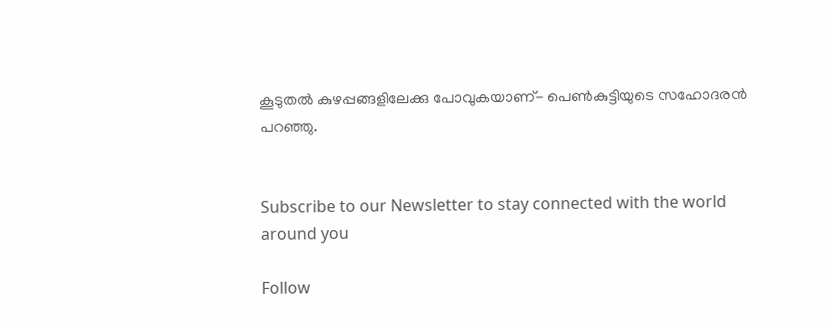കൂടുതല്‍ കുഴപ്പങ്ങളിലേക്കു പോവുകയാണ്- പെണ്‍കുട്ടിയുടെ സഹോദരന്‍ പറഞ്ഞു.


Subscribe to our Newsletter to stay connected with the world around you

Follow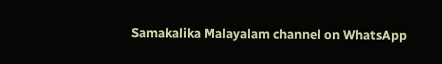Samakalika Malayalam channel on WhatsApp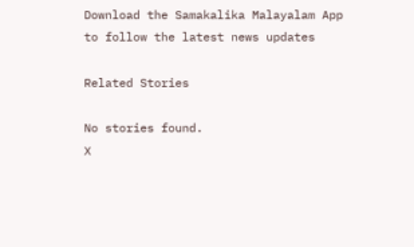Download the Samakalika Malayalam App to follow the latest news updates

Related Stories

No stories found.
X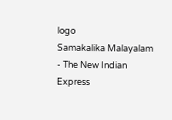logo
Samakalika Malayalam - The New Indian Express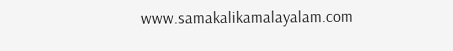www.samakalikamalayalam.com